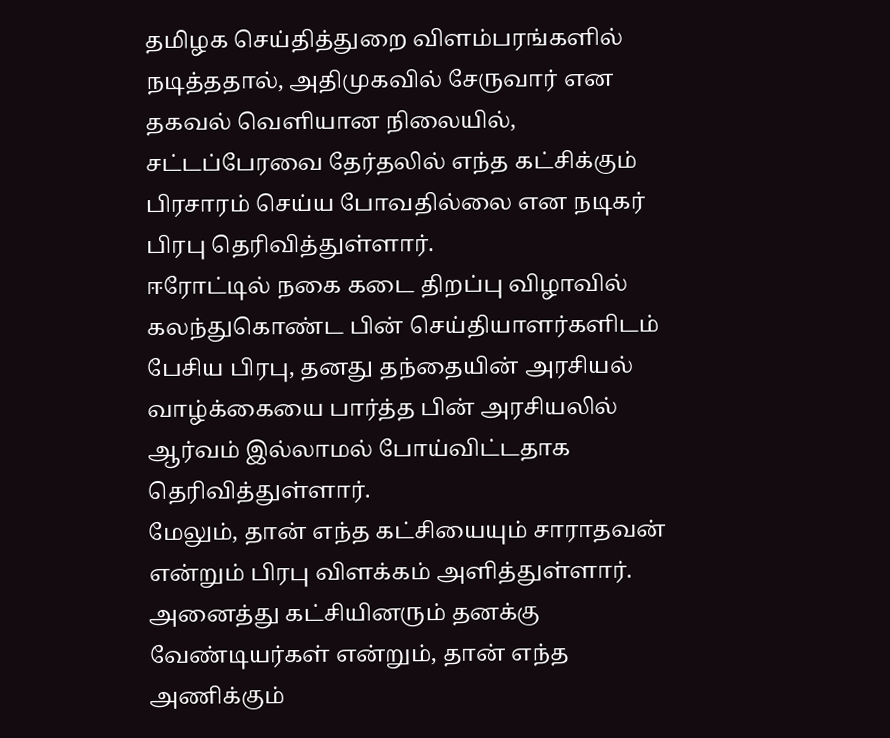தமிழக செய்தித்துறை விளம்பரங்களில் நடித்ததால், அதிமுகவில் சேருவார் என தகவல் வெளியான நிலையில், சட்டப்பேரவை தேர்தலில் எந்த கட்சிக்கும் பிரசாரம் செய்ய போவதில்லை என நடிகர் பிரபு தெரிவித்துள்ளார்.
ஈரோட்டில் நகை கடை திறப்பு விழாவில் கலந்துகொண்ட பின் செய்தியாளர்களிடம் பேசிய பிரபு, தனது தந்தையின் அரசியல் வாழ்க்கையை பார்த்த பின் அரசியலில் ஆர்வம் இல்லாமல் போய்விட்டதாக தெரிவித்துள்ளார்.
மேலும், தான் எந்த கட்சியையும் சாராதவன் என்றும் பிரபு விளக்கம் அளித்துள்ளார். அனைத்து கட்சியினரும் தனக்கு வேண்டியர்கள் என்றும், தான் எந்த அணிக்கும்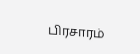பிரசாரம்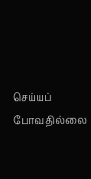செய்யப் போவதில்லை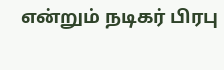என்றும் நடிகர் பிரபு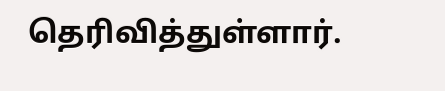தெரிவித்துள்ளார்.